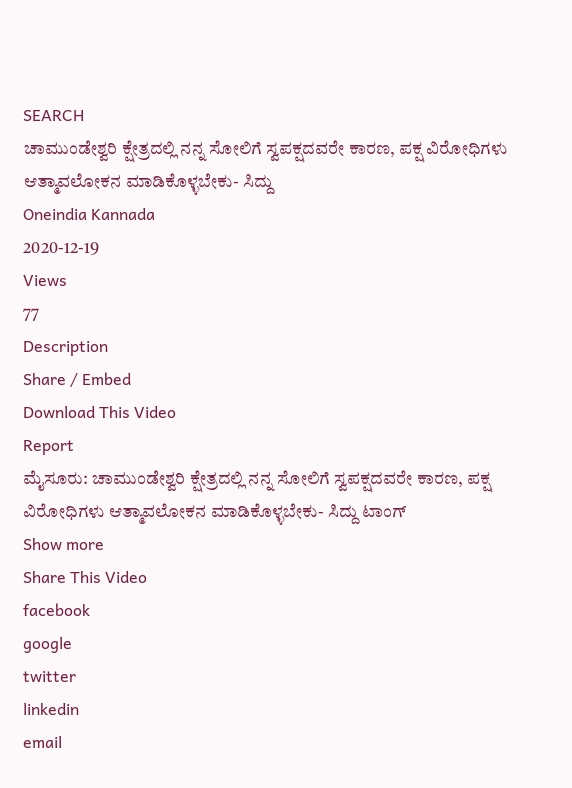SEARCH
ಚಾಮುಂಡೇಶ್ವರಿ ಕ್ಷೇತ್ರದಲ್ಲಿ ನನ್ನ ಸೋಲಿಗೆ ಸ್ವಪಕ್ಷದವರೇ ಕಾರಣ, ಪಕ್ಷ ವಿರೋಧಿಗಳು ಆತ್ಮಾವಲೋಕನ ಮಾಡಿಕೊಳ್ಳಬೇಕು- ಸಿದ್ದು
Oneindia Kannada
2020-12-19
Views
77
Description
Share / Embed
Download This Video
Report
ಮೈಸೂರು: ಚಾಮುಂಡೇಶ್ವರಿ ಕ್ಷೇತ್ರದಲ್ಲಿ ನನ್ನ ಸೋಲಿಗೆ ಸ್ವಪಕ್ಷದವರೇ ಕಾರಣ, ಪಕ್ಷ ವಿರೋಧಿಗಳು ಆತ್ಮಾವಲೋಕನ ಮಾಡಿಕೊಳ್ಳಬೇಕು- ಸಿದ್ದು ಟಾಂಗ್
Show more
Share This Video
facebook
google
twitter
linkedin
email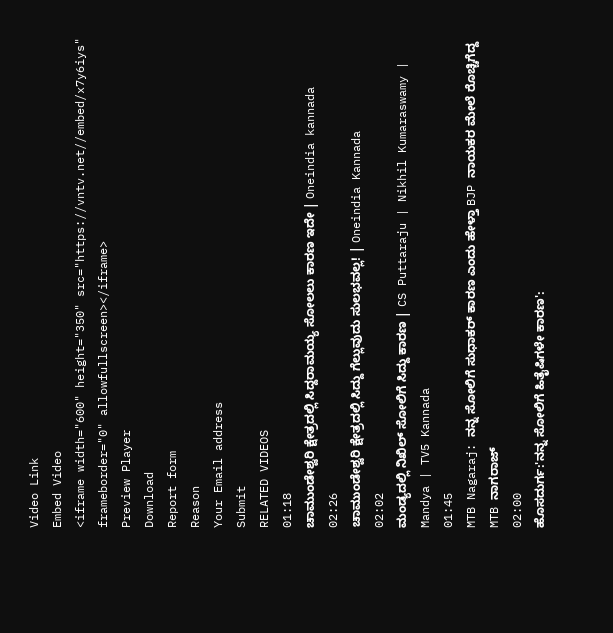Video Link
Embed Video
<iframe width="600" height="350" src="https://vntv.net//embed/x7y6iys" frameborder="0" allowfullscreen></iframe>
Preview Player
Download
Report form
Reason
Your Email address
Submit
RELATED VIDEOS
01:18
ಚಾಮುಂಡೇಶ್ವರಿ ಕ್ಷೇತ್ರದಲ್ಲಿ ಸಿದ್ದರಾಮಯ್ಯ ಸೋಲಲು ಕಾರಣ ಇದೇ | Oneindia kannada
02:26
ಚಾಮುಂಡೇಶ್ವರಿ ಕ್ಷೇತ್ರದಲ್ಲಿ ಸಿದ್ದು ಗೆಲ್ಲುವುದು ಸುಲಭವಲ್ಲ! | Oneindia Kannada
02:02
ಮಂಡ್ಯದಲ್ಲಿ ನಿಖಿಲ್ ಸೋಲಿಗೆ ಸಿದ್ದು ಕಾರಣ | CS Puttaraju | Nikhil Kumaraswamy | Mandya | TV5 Kannada
01:45
MTB Nagaraj: ನನ್ನ ಸೋಲಿಗೆ ಸುಧಾಕರ್ ಕಾರಣ ಎಂದು ಹೇಳ್ತಾ BJP ನಾಯಕರ ಮೇಲೆ ರೊಚ್ಚಿಗೆದ್ದ MTB ನಾಗರಾಜ್
02:00
ಹೊಸದುರ್ಗ:'ನನ್ನ ಸೋಲಿಗೆ ಹಿತೈಷಿಗಳೇ ಕಾರಣ':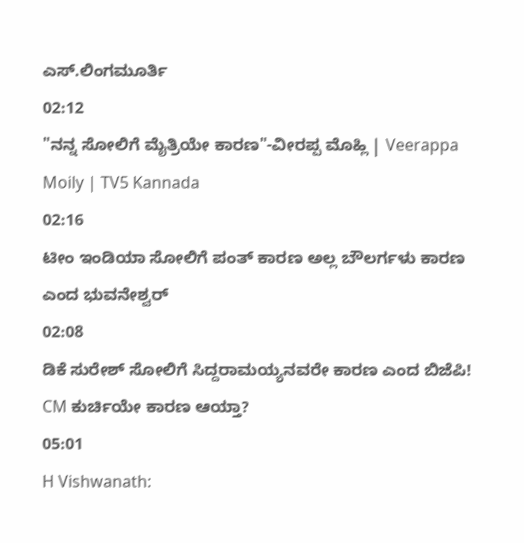ಎಸ್.ಲಿಂಗಮೂರ್ತಿ
02:12
"ನನ್ನ ಸೋಲಿಗೆ ಮೈತ್ರಿಯೇ ಕಾರಣ"-ವೀರಪ್ಪ ಮೊಹ್ಲಿ | Veerappa Moily | TV5 Kannada
02:16
ಟೀಂ ಇಂಡಿಯಾ ಸೋಲಿಗೆ ಪಂತ್ ಕಾರಣ ಅಲ್ಲ ಬೌಲರ್ಗಳು ಕಾರಣ ಎಂದ ಭುವನೇಶ್ವರ್
02:08
ಡಿಕೆ ಸುರೇಶ್ ಸೋಲಿಗೆ ಸಿದ್ದರಾಮಯ್ಯನವರೇ ಕಾರಣ ಎಂದ ಬಿಜೆಪಿ! CM ಕುರ್ಚಿಯೇ ಕಾರಣ ಆಯ್ತಾ?
05:01
H Vishwanath: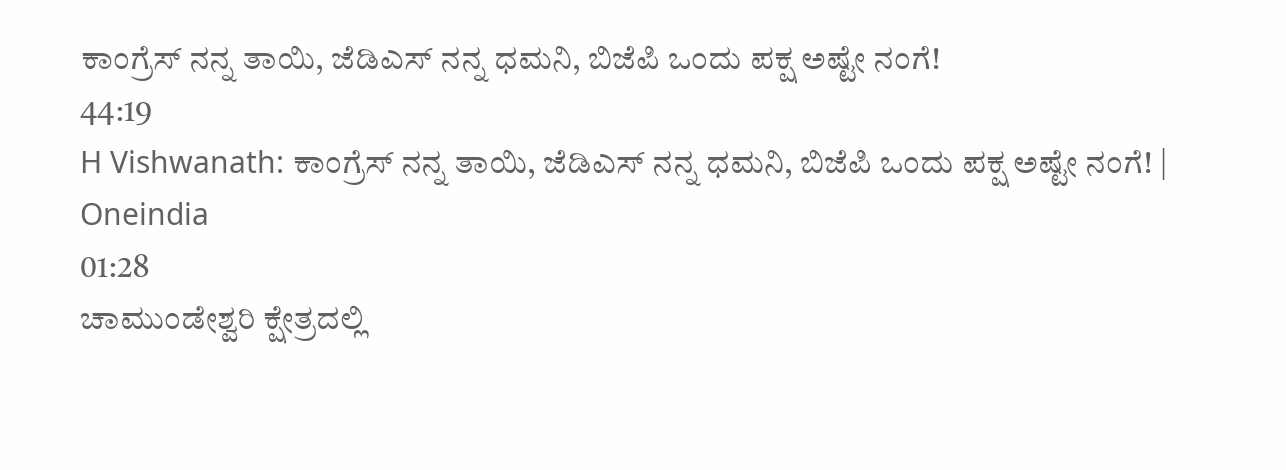ಕಾಂಗ್ರೆಸ್ ನನ್ನ ತಾಯಿ, ಜೆಡಿಎಸ್ ನನ್ನ ಧಮನಿ, ಬಿಜೆಪಿ ಒಂದು ಪಕ್ಷ ಅಷ್ಟೇ ನಂಗೆ!
44:19
H Vishwanath: ಕಾಂಗ್ರೆಸ್ ನನ್ನ ತಾಯಿ, ಜೆಡಿಎಸ್ ನನ್ನ ಧಮನಿ, ಬಿಜೆಪಿ ಒಂದು ಪಕ್ಷ ಅಷ್ಟೇ ನಂಗೆ! | Oneindia
01:28
ಚಾಮುಂಡೇಶ್ವರಿ ಕ್ಷೇತ್ರದಲ್ಲಿ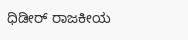ಧಿಡೀರ್ ರಾಜಕೀಯ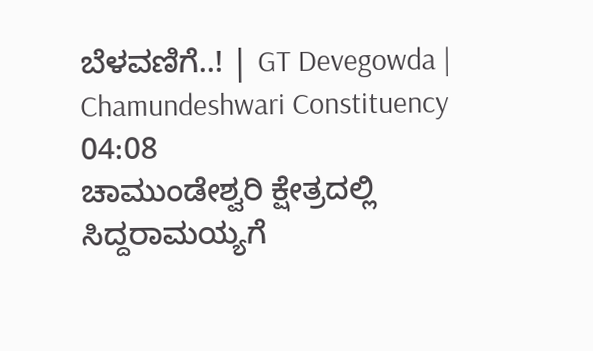ಬೆಳವಣಿಗೆ..! | GT Devegowda | Chamundeshwari Constituency
04:08
ಚಾಮುಂಡೇಶ್ವರಿ ಕ್ಷೇತ್ರದಲ್ಲಿ ಸಿದ್ದರಾಮಯ್ಯಗೆ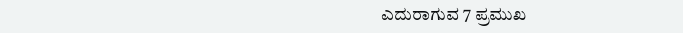ಎದುರಾಗುವ 7 ಪ್ರಮುಖ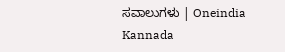ಸವಾಲುಗಳು | Oneindia Kannada